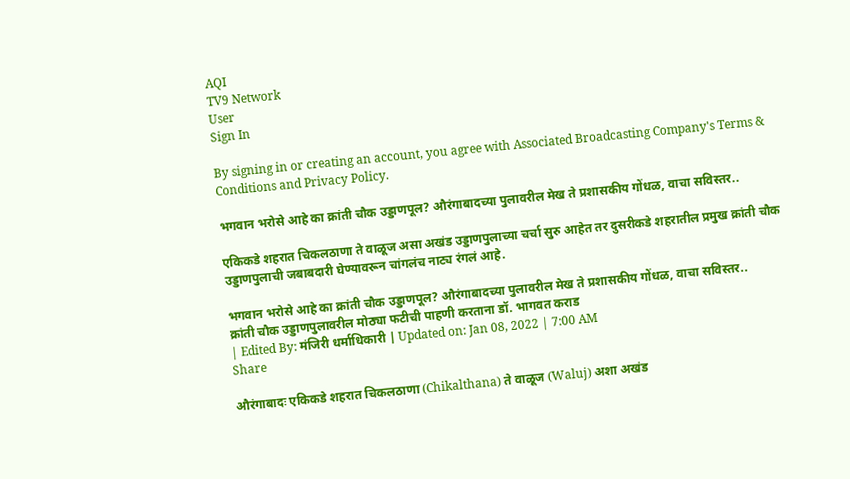AQI
TV9 Network
User
Sign In

By signing in or creating an account, you agree with Associated Broadcasting Company's Terms & Conditions and Privacy Policy.

भगवान भरोसे आहे का क्रांती चौक उड्डाणपूल? औरंगाबादच्या पुलावरील मेख ते प्रशासकीय गोंधळ, वाचा सविस्तर..

एकिकडे शहरात चिकलठाणा ते वाळूज असा अखंड उड्डाणपुलाच्या चर्चा सुरु आहेत तर दुसरीकडे शहरातील प्रमुख क्रांती चौक उड्डाणपुलाची जबाबदारी घेण्यावरून चांगलंच नाट्य रंगलं आहे.

भगवान भरोसे आहे का क्रांती चौक उड्डाणपूल? औरंगाबादच्या पुलावरील मेख ते प्रशासकीय गोंधळ, वाचा सविस्तर..
क्रांती चौक उड्डाणपुलावरील मोठ्या फटीची पाहणी करताना डॉ. भागवत कराड
| Edited By: मंजिरी धर्माधिकारी | Updated on: Jan 08, 2022 | 7:00 AM
Share

औरंगाबादः एकिकडे शहरात चिकलठाणा (Chikalthana) ते वाळूज (Waluj) अशा अखंड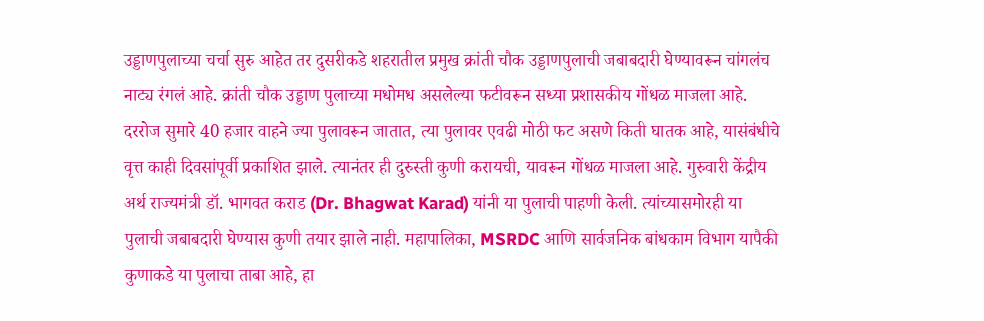उड्डाणपुलाच्या चर्चा सुरु आहेत तर दुसरीकडे शहरातील प्रमुख क्रांती चौक उड्डाणपुलाची जबाबदारी घेण्यावरून चांगलंच नाट्य रंगलं आहे. क्रांती चौक उड्डाण पुलाच्या मधोमध असलेल्या फटीवरून सध्या प्रशासकीय गोंधळ माजला आहे. दररोज सुमारे 40 हजार वाहने ज्या पुलावरून जातात, त्या पुलावर एवढी मोठी फट असणे किती घातक आहे, यासंबंधीचे वृत्त काही दिवसांपूर्वी प्रकाशित झाले. त्यानंतर ही दुरुस्ती कुणी करायची, यावरून गोंधळ माजला आहे. गुरुवारी केंद्रीय अर्थ राज्यमंत्री डॉ. भागवत कराड (Dr. Bhagwat Karad) यांनी या पुलाची पाहणी केली. त्यांच्यासमोरही या पुलाची जबाबदारी घेण्यास कुणी तयार झाले नाही. महापालिका, MSRDC आणि सार्वजनिक बांधकाम विभाग यापैकी कुणाकडे या पुलाचा ताबा आहे, हा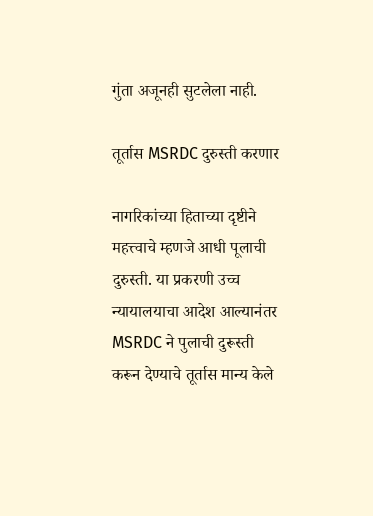गुंता अजूनही सुटलेला नाही.

तूर्तास MSRDC दुरुस्ती करणार

नागरिकांच्या हिताच्या दृष्टीने महत्त्वाचे म्हणजे आधी पूलाची दुरुस्ती. या प्रकरणी उच्च न्यायालयाचा आदेश आल्यानंतर MSRDC ने पुलाची दुरूस्ती करून देण्याचे तूर्तास मान्य केले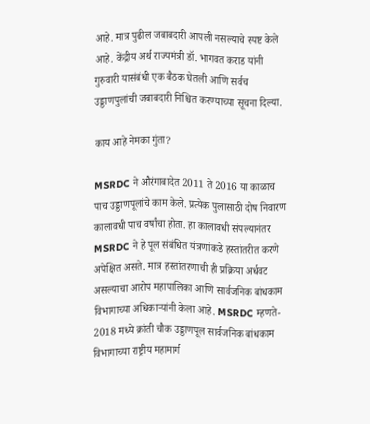आहे. मात्र पुढील जबाबदारी आपली नसल्याचे स्पष्ट केले आहे. केंद्रीय अर्थ राज्यमंत्री डॉ. भागवत कराड यांनी गुरुवारी यासंबंधी एक बैठक घेतली आणि सर्वच उड्डाणपुलांची जबाबदारी निश्चित करण्याच्या सूचना दिल्या.

काय आहे नेमका गुंता?

MSRDC ने औरंगाबादेत 2011 ते 2016 या काळाच पाच उड्डाणपूलांचे काम केले. प्रत्येक पुलासाठी दोष निवारण कालावधी पाच वर्षांचा होता. हा कालावधी संपल्यानंतर MSRDC ने हे पूल संबंधित यंत्रणांकडे हस्तांतरीत करणे अपेक्षित असते. मात्र हस्तांतरणाची ही प्रक्रिया अर्धवट असल्याचा आरोप महापालिका आणि सार्वजनिक बांधकाम विभागाच्या अधिकाऱ्यांनी केला आहे. MSRDC म्हणते- 2018 मध्ये क्रांती चौक उड्डाणपूल सार्वजनिक बांधकाम विभागाच्या राष्ट्रीय महामार्ग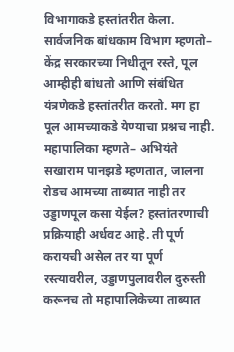विभागाकडे हस्तांतरीत केला. सार्वजनिक बांधकाम विभाग म्हणतो– केंद्र सरकारच्या निधीतून रस्ते, पूल आम्हीही बांधतो आणि संबंधित यंत्रणेकडे हस्तांतरीत करतो. मग हा पूल आमच्याकडे येण्याचा प्रश्नच नाही. महापालिका म्हणते– अभियंते सखाराम पानझडे म्हणतात, जालना रोडच आमच्या ताब्यात नाही तर उड्डाणपूल कसा येईल? हस्तांतरणाची प्रक्रियाही अर्धवट आहे. ती पूर्ण करायची असेल तर या पूर्ण रस्त्यावरील, उड्डाणपुलावरील दुरुस्ती करूनच तो महापालिकेच्या ताब्यात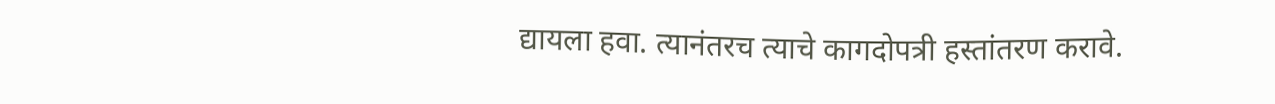द्यायला हवा. त्यानंतरच त्याचे कागदोपत्री हस्तांतरण करावे.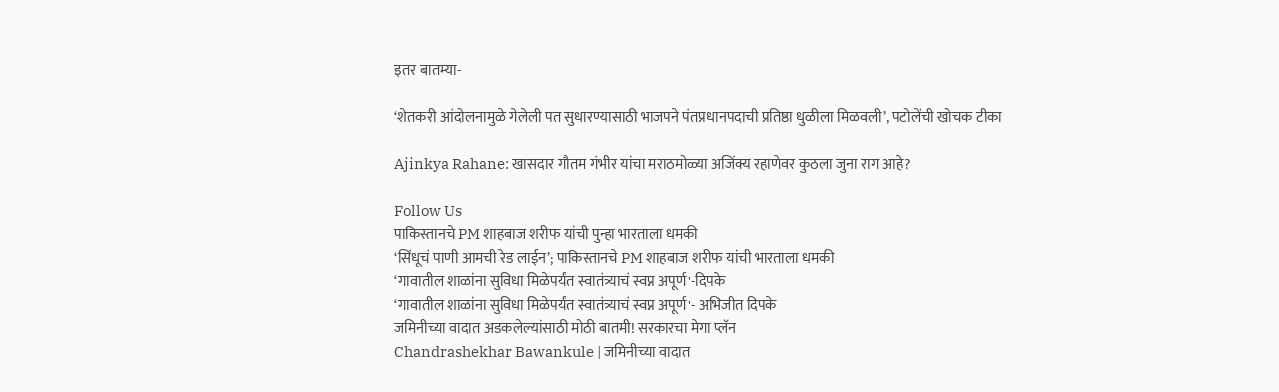इतर बातम्या-

‘शेतकरी आंदोलनामुळे गेलेली पत सुधारण्यासाठी भाजपने पंतप्रधानपदाची प्रतिष्ठा धुळीला मिळवली’, पटोलेंची खोचक टीका

Ajinkya Rahane: खासदार गौतम गंभीर यांचा मराठमोळ्या अजिंक्य रहाणेवर कुठला जुना राग आहे?

Follow Us
पाकिस्तानचे PM शाहबाज शरीफ यांची पुन्हा भारताला धमकी
‘सिंधूचं पाणी आमची रेड लाईन’; पाकिस्तानचे PM शाहबाज शरीफ यांची भारताला धमकी
‘गावातील शाळांना सुविधा मिळेपर्यंत स्वातंत्र्याचं स्वप्न अपूर्ण'-दिपके
‘गावातील शाळांना सुविधा मिळेपर्यंत स्वातंत्र्याचं स्वप्न अपूर्ण'- अभिजीत दिपके
जमिनीच्या वादात अडकलेल्यांसाठी मोठी बातमी! सरकारचा मेगा प्लॅन
Chandrashekhar Bawankule | जमिनीच्या वादात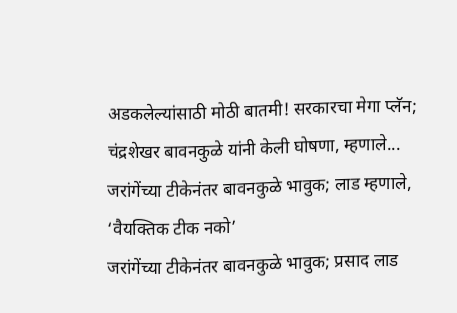अडकलेल्यांसाठी मोठी बातमी! सरकारचा मेगा प्लॅन; चंद्रशेखर बावनकुळे यांनी केली घोषणा, म्हणाले...
जरांगेंच्या टीकेनंतर बावनकुळे भावुक; लाड म्हणाले, ‘वैयक्तिक टीक नको’
जरांगेंच्या टीकेनंतर बावनकुळे भावुक; प्रसाद लाड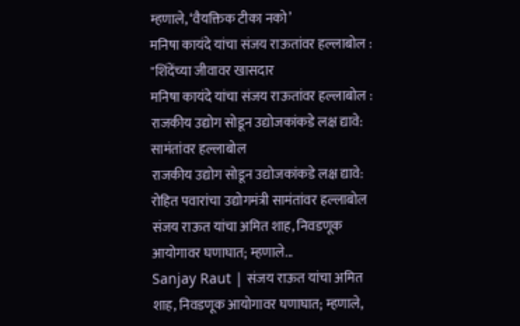म्हणाले, ‘वैयक्तिक टीका नको’
मनिषा कायंदे यांचा संजय राऊतांवर हल्लाबोल : "शिंदेंच्या जीवावर खासदार
मनिषा कायंदे यांचा संजय राऊतांवर हल्लाबोल :
राजकीय उद्योग सोडून उद्योजकांकडे लक्ष द्यावे: सामंतांवर हल्लाबोल
राजकीय उद्योग सोडून उद्योजकांकडे लक्ष द्यावे: रोहित पवारांचा उद्योगमंत्री सामंतांवर हल्लाबोल
संजय राऊत यांचा अमित शाह, निवडणूक आयोगावर घणाघात; म्हणाले...
Sanjay Raut | संजय राऊत यांचा अमित शाह, निवडणूक आयोगावर घणाघात; म्हणाले,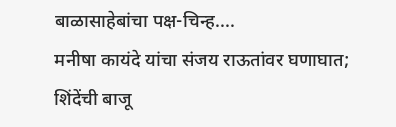बाळासाहेबांचा पक्ष-चिन्ह....
मनीषा कायंदे यांचा संजय राऊतांवर घणाघात; शिंदेंची बाजू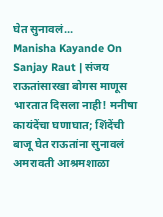घेत सुनावलं...
Manisha Kayande On Sanjay Raut | संजय राऊतांसारखा बोगस माणूस भारतात दिसला नाही! मनीषा कायंदेंचा घणाघात; शिंदेंची बाजू घेत राऊतांना सुनावलं
अमरावती आश्रमशाळा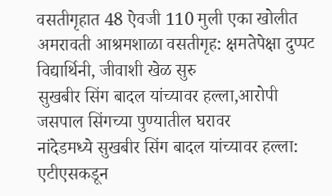वसतीगृहात 48 ऐवजी 110 मुली एका खोलीत
अमरावती आश्रमशाळा वसतीगृह: क्षमतेपेक्षा दुप्पट विद्यार्थिनी, जीवाशी खेळ सुरु
सुखबीर सिंग बादल यांच्यावर हल्ला,आरोपी जसपाल सिंगच्या पुण्यातील घरावर
नांदेडमध्ये सुखबीर सिंग बादल यांच्यावर हल्ला: एटीएसकडून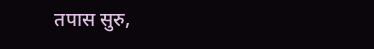तपास सुरु,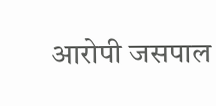आरोपी जसपाल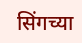सिंगच्या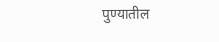पुण्यातील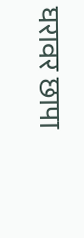घरावर छापा